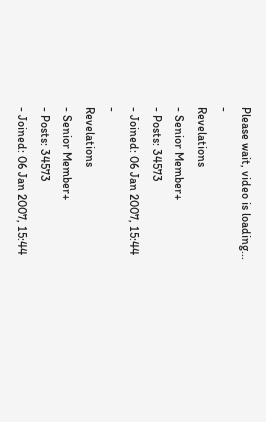Please wait, video is loading...
-
Revelations
- Senior Member+
- Posts: 34573
- Joined: 06 Jan 2007, 15:44
-
Revelations
- Senior Member+
- Posts: 34573
- Joined: 06 Jan 2007, 15:44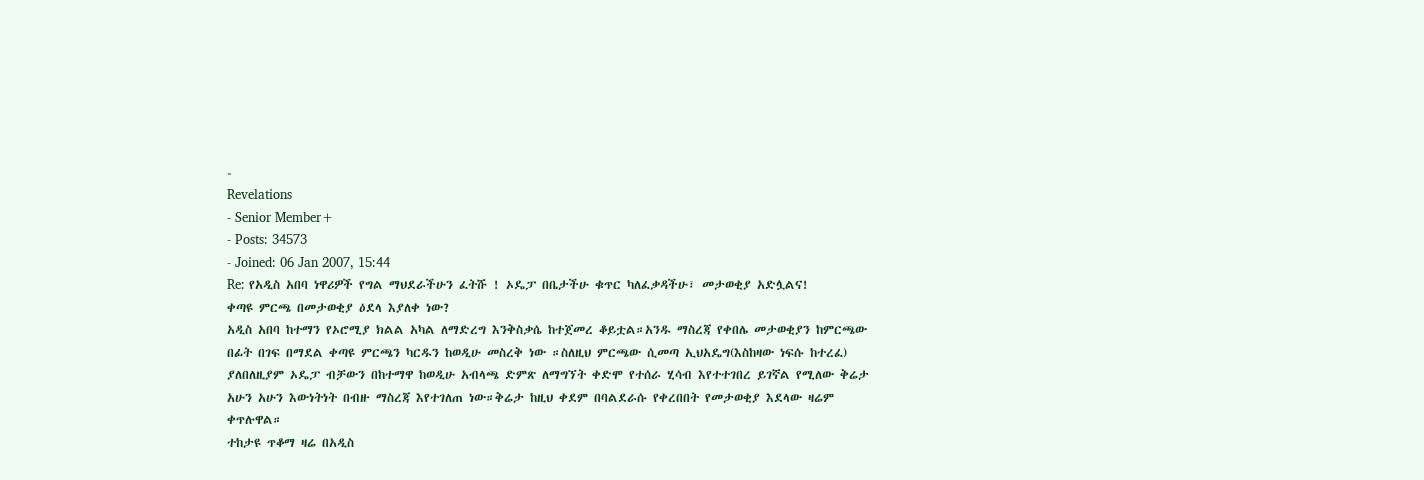-
Revelations
- Senior Member+
- Posts: 34573
- Joined: 06 Jan 2007, 15:44
Re: የአዲስ አበባ ነዋሪዎች የግል ማህደራችሁን ፈትሹ ! ኦዴፓ በቤታችሁ ቁጥር ካለፈቃዳችሁ፣ መታወቂያ አድሏልና!
ቀጣዩ ምርጫ በመታወቂያ ዕደላ እያለቀ ነው?
አዲስ አበባ ከተማን የኦሮሚያ ክልል አካል ለማድረግ እንቅስቃሴ ከተጀመረ ቆይቷል።አንዱ ማስረጃ የቀበሌ መታወቂያን ከምርጫው በፊት በገፍ በማደል ቀጣዩ ምርጫን ካርዱን ከወዲሁ መስረቅ ነው ።ስለዚህ ምርጫው ሲመጣ ኢህአዴግ(እስከዛው ነፍሱ ከተረፈ) ያለበለዚያም ኦዴፓ ብቻውን በከተማዋ ከወዲሁ አብላጫ ድምጽ ለማግኘት ቀድሞ የተሰራ ሂሳብ እየተተገበረ ይገኛል የሚለው ቅሬታ አሁን አሁን እውነትነት በብዙ ማስረጃ እየተገለጠ ነው።ቅሬታ ከዚህ ቀደም በባልደራሱ የቀረበበት የመታወቂያ እደላው ዛሬም ቀጥሉዋል።
ተከታዩ ጥቆማ ዛሬ በአዲስ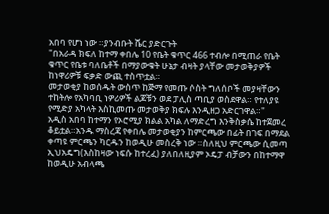አበባ የሆነ ነው ።ያንብቡት ሼር ያድርጉት
"በአራዳ ክፍለ ከተማ ቀበሌ 10 የቤት ቁጥር 466 ተብሎ በሚጠራ የቤት ቁጥር የቤቱ ባለቤቶች በማያውቁት ሁኔታ ብዛት ያላቸው መታወቅያዎች ከነዋሪዎቹ ፍቃድ ውጪ ተስጥቷል።
መታወቂያ ከወሰዱት ውስጥ ከጅማ የመጡ ሶስት ግለሰቦች መያዛቸውን ተከትሎ የአካባቢ ነዎሪዎች ልጆቹን ወደ ፓሊስ ጣቢያ ወስደዋል። የተለያዩ የሚድያ አካላት እስኪመጡ መታወቅያ ክፍሉ እንዲዘጋ አድርገዋል።"
አዲስ አበባ ከተማን የኦሮሚያ ክልል አካል ለማድረግ እንቅስቃሴ ከተጀመረ ቆይቷል።አንዱ ማስረጃ የቀበሌ መታወቂያን ከምርጫው በፊት በገፍ በማደል ቀጣዩ ምርጫን ካርዱን ከወዲሁ መስረቅ ነው ።ስለዚህ ምርጫው ሲመጣ ኢህአዴግ(እስከዛው ነፍሱ ከተረፈ) ያለበለዚያም ኦዴፓ ብቻውን በከተማዋ ከወዲሁ አብላጫ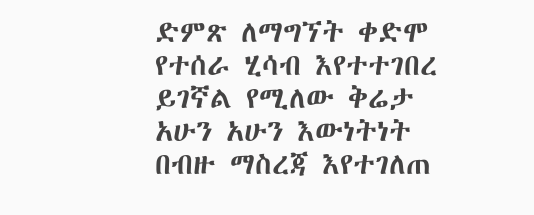ድምጽ ለማግኘት ቀድሞ የተሰራ ሂሳብ እየተተገበረ ይገኛል የሚለው ቅሬታ አሁን አሁን እውነትነት በብዙ ማስረጃ እየተገለጠ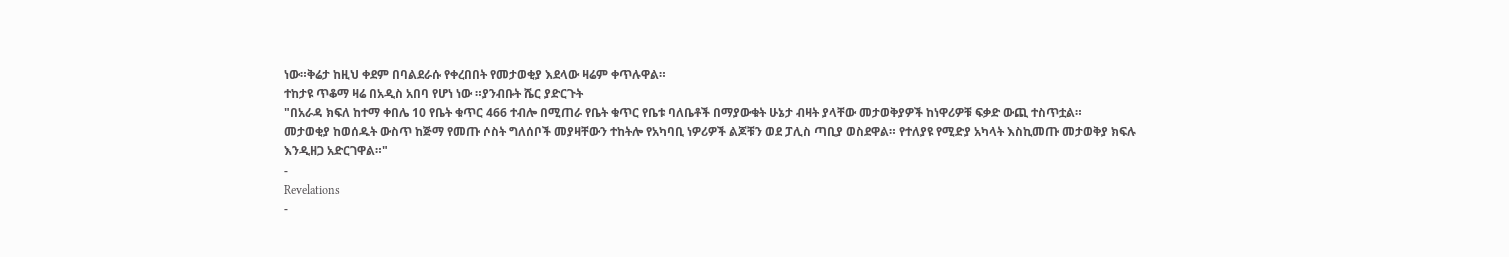ነው።ቅሬታ ከዚህ ቀደም በባልደራሱ የቀረበበት የመታወቂያ እደላው ዛሬም ቀጥሉዋል።
ተከታዩ ጥቆማ ዛሬ በአዲስ አበባ የሆነ ነው ።ያንብቡት ሼር ያድርጉት
"በአራዳ ክፍለ ከተማ ቀበሌ 10 የቤት ቁጥር 466 ተብሎ በሚጠራ የቤት ቁጥር የቤቱ ባለቤቶች በማያውቁት ሁኔታ ብዛት ያላቸው መታወቅያዎች ከነዋሪዎቹ ፍቃድ ውጪ ተስጥቷል።
መታወቂያ ከወሰዱት ውስጥ ከጅማ የመጡ ሶስት ግለሰቦች መያዛቸውን ተከትሎ የአካባቢ ነዎሪዎች ልጆቹን ወደ ፓሊስ ጣቢያ ወስደዋል። የተለያዩ የሚድያ አካላት እስኪመጡ መታወቅያ ክፍሉ እንዲዘጋ አድርገዋል።"
-
Revelations
-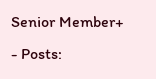Senior Member+
- Posts: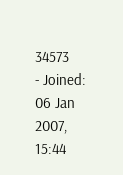34573
- Joined: 06 Jan 2007, 15:44